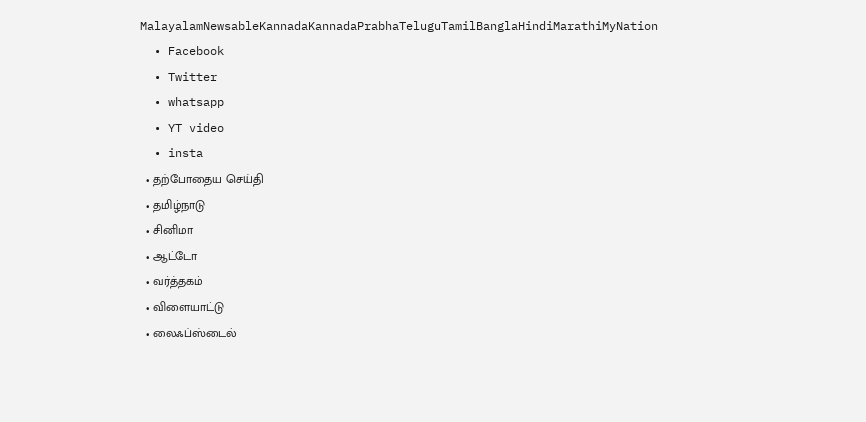MalayalamNewsableKannadaKannadaPrabhaTeluguTamilBanglaHindiMarathiMyNation
  • Facebook
  • Twitter
  • whatsapp
  • YT video
  • insta
  • தற்போதைய செய்தி
  • தமிழ்நாடு
  • சினிமா
  • ஆட்டோ
  • வர்த்தகம்
  • விளையாட்டு
  • லைஃப்ஸ்டைல்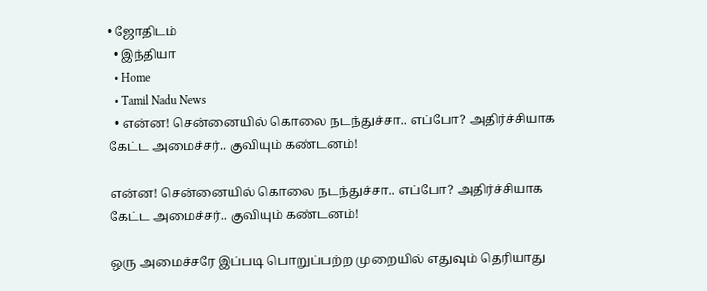• ஜோதிடம்
  • இந்தியா
  • Home
  • Tamil Nadu News
  • என்ன! சென்னையில் கொலை நடந்துச்சா.. எப்போ? அதிர்ச்சியாக கேட்ட அமைச்சர்.. குவியும் கண்டனம்!

என்ன! சென்னையில் கொலை நடந்துச்சா.. எப்போ? அதிர்ச்சியாக கேட்ட அமைச்சர்.. குவியும் கண்டனம்!

ஒரு அமைச்சரே இப்படி பொறுப்பற்ற முறையில் எதுவும் தெரியாது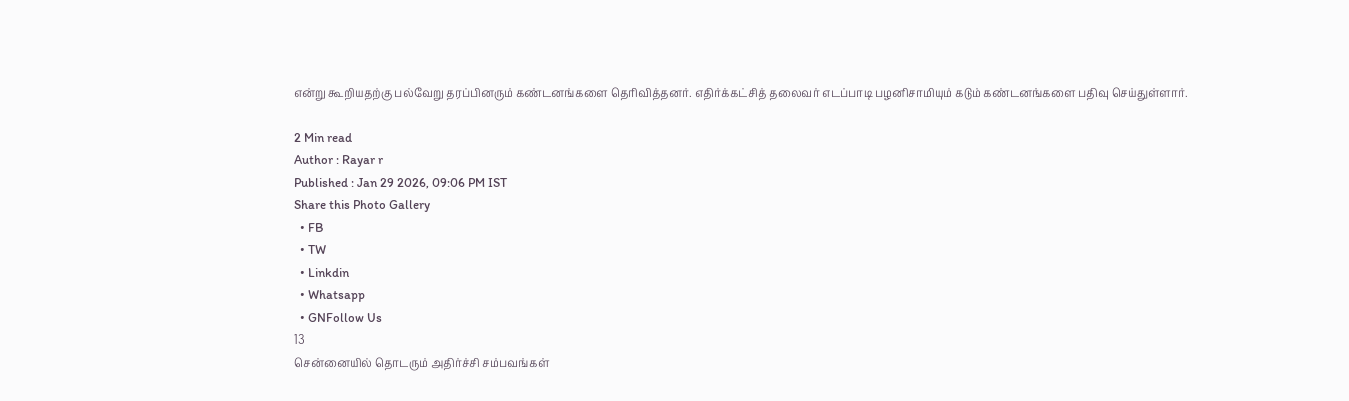என்று கூறியதற்கு பல்வேறு தரப்பினரும் கண்டனங்களை தெரிவித்தனர். எதிர்க்கட்சித் தலைவர் எடப்பாடி பழனிசாமியும் கடும் கண்டனங்களை பதிவு செய்துள்ளார்.

2 Min read
Author : Rayar r
Published : Jan 29 2026, 09:06 PM IST
Share this Photo Gallery
  • FB
  • TW
  • Linkdin
  • Whatsapp
  • GNFollow Us
13
சென்னையில் தொடரும் அதிர்ச்சி சம்பவங்கள்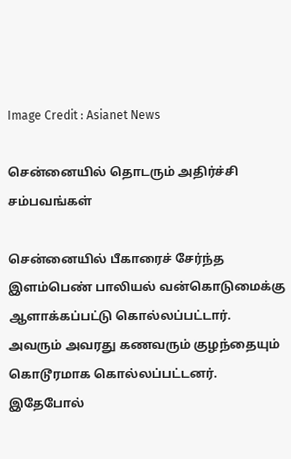Image Credit : Asianet News

சென்னையில் தொடரும் அதிர்ச்சி சம்பவங்கள்

சென்னையில் பீகாரைச் சேர்ந்த இளம்பெண் பாலியல் வன்கொடுமைக்கு ஆளாக்கப்பட்டு கொல்லப்பட்டார். அவரும் அவரது கணவரும் குழந்தையும் கொடூரமாக கொல்லப்பட்டனர். இதேபோல்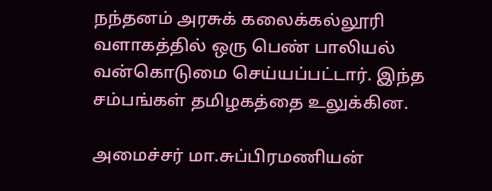நந்தனம் அரசுக் கலைக்கல்லூரி வளாகத்தில் ஒரு பெண் பாலியல் வன்கொடுமை செய்யப்பட்டார். இந்த சம்பங்கள் தமிழகத்தை உலுக்கின.

அமைச்சர் மா.சுப்பிரமணியன்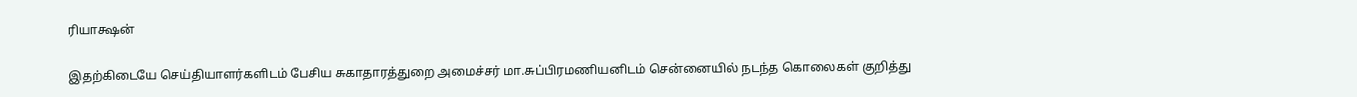ரியாக்ஷன்

இதற்கிடையே செய்தியாளர்களிடம் பேசிய சுகாதாரத்துறை அமைச்சர் மா.சுப்பிரமணியனிடம் சென்னையில் நடந்த கொலைகள் குறித்து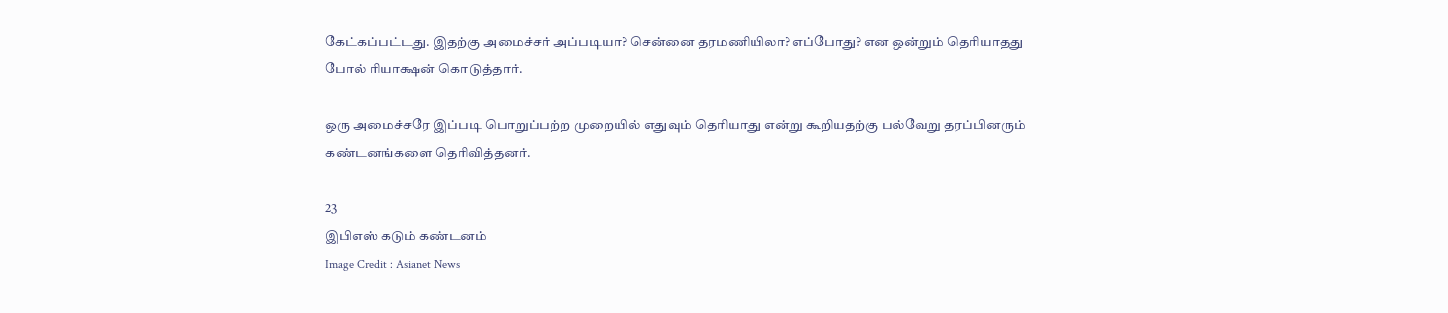கேட்கப்பட்டது. இதற்கு அமைச்சர் அப்படியா? சென்னை தரமணியிலா? எப்போது? என ஒன்றும் தெரியாதது போல் ரியாக்ஷன் கொடுத்தார்.

ஒரு அமைச்சரே இப்படி பொறுப்பற்ற முறையில் எதுவும் தெரியாது என்று கூறியதற்கு பல்வேறு தரப்பினரும் கண்டனங்களை தெரிவித்தனர்.

23
இபிஎஸ் கடும் கண்டனம்
Image Credit : Asianet News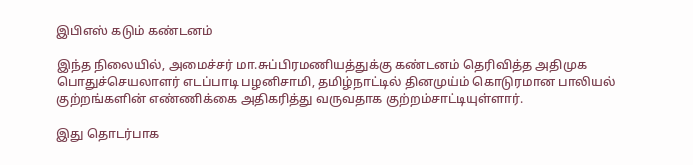இபிஎஸ் கடும் கண்டனம்

இந்த நிலையில், அமைச்சர் மா.சுப்பிரமணியத்துக்கு கண்டனம் தெரிவித்த அதிமுக பொதுச்செயலாளர் எடப்பாடி பழனிசாமி, தமிழ்நாட்டில் தினமுய்ம் கொடுரமான பாலியல் குற்றங்களின் எண்ணிக்கை அதிகரித்து வருவதாக குற்றம்சாட்டியுள்ளார்.

இது தொடர்பாக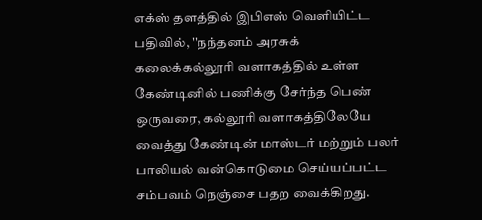எக்ஸ் தளத்தில் இபிஎஸ் வெளியிட்ட பதிவில், ''நந்தனம் அரசுக் கலைக்கல்லூரி வளாகத்தில் உள்ள கேண்டினில் பணிக்கு சேர்ந்த பெண் ஒருவரை, கல்லூரி வளாகத்திலேயே வைத்து கேண்டின் மாஸ்டர் மற்றும் பலர் பாலியல் வன்கொடுமை செய்யப்பட்ட சம்பவம் நெஞ்சை பதற வைக்கிறது.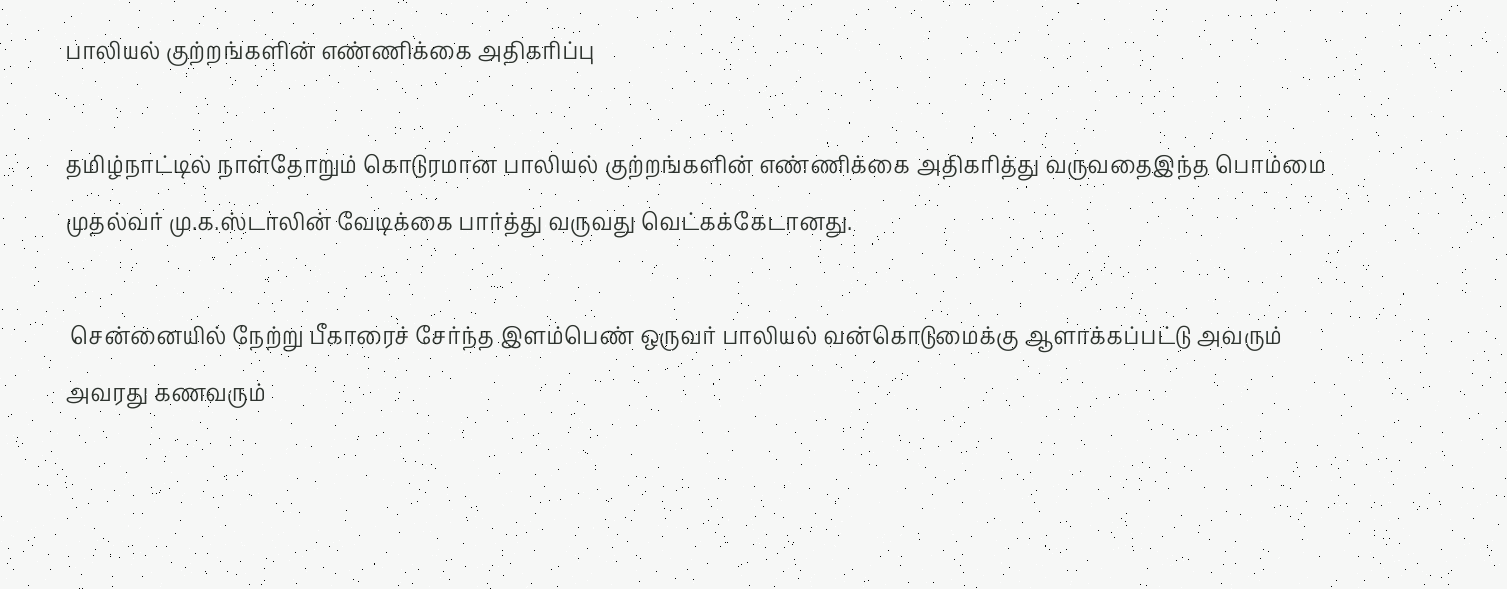பாலியல் குற்றங்களின் எண்ணிக்கை அதிகரிப்பு

தமிழ்நாட்டில் நாள்தோறும் கொடுரமான பாலியல் குற்றங்களின் எண்ணிக்கை அதிகரித்து வருவதைஇந்த பொம்மை முதல்வர் மு.க.ஸ்டாலின் வேடிக்கை பார்த்து வருவது வெட்கக்கேடானது.

 சென்னையில் நேற்று பீகாரைச் சேர்ந்த இளம்பெண் ஒருவர் பாலியல் வன்கொடுமைக்கு ஆளாக்கப்பட்டு அவரும் அவரது கணவரும்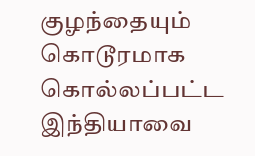குழந்தையும் கொடூரமாக கொல்லப்பட்ட இந்தியாவை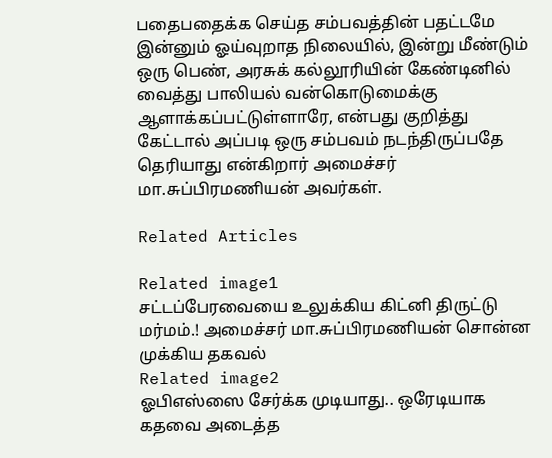பதைபதைக்க செய்த சம்பவத்தின் பதட்டமே இன்னும் ஓய்வுறாத நிலையில், இன்று மீண்டும் ஒரு பெண், அரசுக் கல்லூரியின் கேண்டினில் வைத்து பாலியல் வன்கொடுமைக்கு ஆளாக்கப்பட்டுள்ளாரே, என்பது குறித்து கேட்டால் அப்படி ஒரு சம்பவம் நடந்திருப்பதே தெரியாது என்கிறார் அமைச்சர் மா.சுப்பிரமணியன் அவர்கள்.

Related Articles

Related image1
சட்டப்பேரவையை உலுக்கிய கிட்னி திருட்டு மர்மம்.! அமைச்சர் மா.சுப்பிரமணியன் சொன்ன முக்கிய தகவல்
Related image2
ஓபிஎஸ்ஸை சேர்க்க முடியாது.. ஒரேடியாக கதவை அடைத்த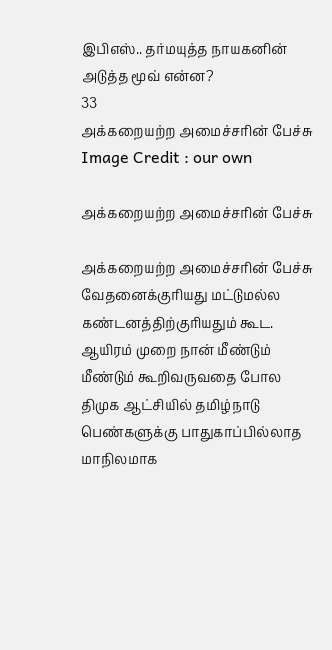இபிஎஸ்.. தர்மயுத்த நாயகனின் அடுத்த மூவ் என்ன?
33
அக்கறையற்ற அமைச்சரின் பேச்சு
Image Credit : our own

அக்கறையற்ற அமைச்சரின் பேச்சு

அக்கறையற்ற அமைச்சரின் பேச்சு வேதனைக்குரியது மட்டுமல்ல கண்டனத்திற்குரியதும் கூட. ஆயிரம் முறை நான் மீண்டும் மீண்டும் கூறிவருவதை போல திமுக ஆட்சியில் தமிழ்நாடு பெண்களுக்கு பாதுகாப்பில்லாத மாநிலமாக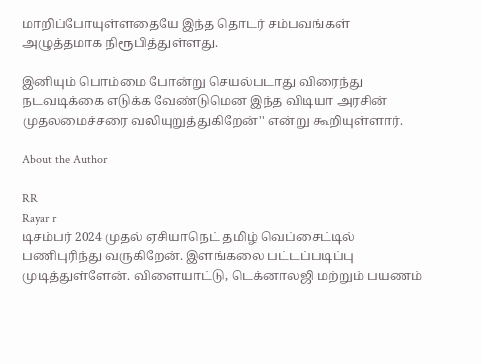மாறிப்போயுள்ளதையே இந்த தொடர் சம்பவங்கள் அழுத்தமாக நிரூபித்துள்ளது.

இனியும் பொம்மை போன்று செயல்படாது விரைந்து நடவடிக்கை எடுக்க வேண்டுமென இந்த விடியா அரசின் முதலமைச்சரை வலியுறுத்துகிறேன்'' என்று கூறியுள்ளார்.

About the Author

RR
Rayar r
டிசம்பர் 2024 முதல் ஏசியாநெட் தமிழ் வெப்சைட்டில் பணிபுரிந்து வருகிறேன். இளங்கலை பட்டப்படிப்பு முடித்துள்ளேன். விளையாட்டு, டெக்னாலஜி மற்றும் பயணம்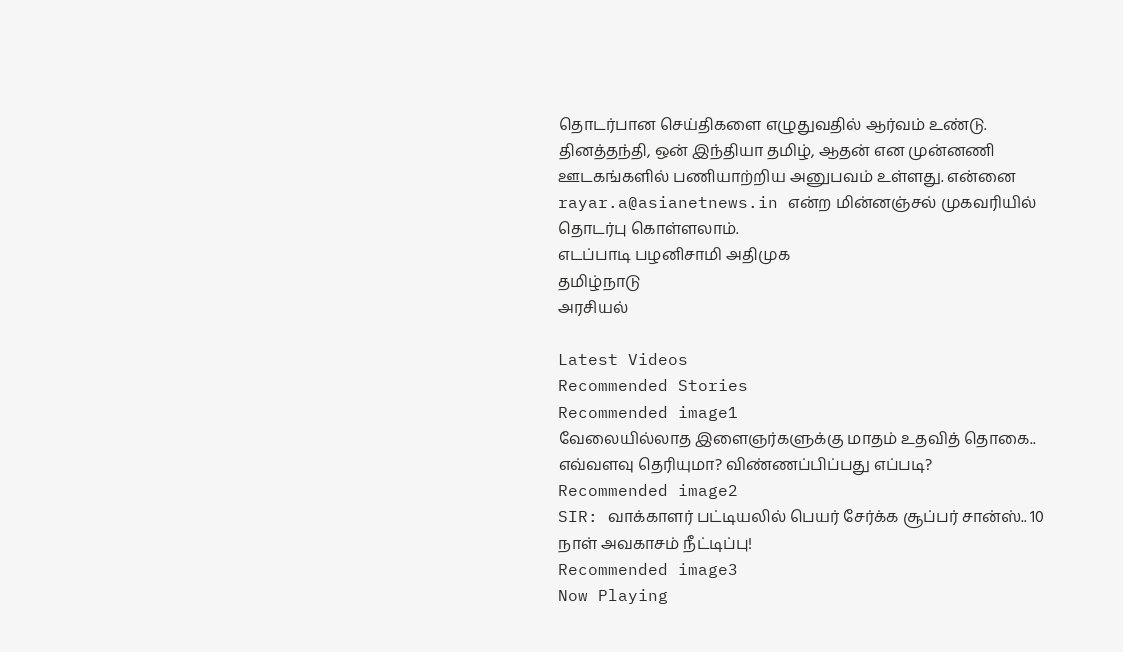தொடர்பான செய்திகளை எழுதுவதில் ஆர்வம் உண்டு. தினத்தந்தி, ஒன் இந்தியா தமிழ், ஆதன் என முன்னணி ஊடகங்களில் பணியாற்றிய அனுபவம் உள்ளது. என்னை rayar.a@asianetnews.in என்ற மின்னஞ்சல் முகவரியில் தொடர்பு கொள்ளலாம்.
எடப்பாடி பழனிசாமி அதிமுக
தமிழ்நாடு
அரசியல்

Latest Videos
Recommended Stories
Recommended image1
வேலையில்லாத இளைஞர்களுக்கு மாதம் உதவித் தொகை.. எவ்வளவு தெரியுமா? விண்ணப்பிப்பது எப்படி?
Recommended image2
SIR: வாக்காளர் பட்டியலில் பெயர் சேர்க்க சூப்பர் சான்ஸ்.. 10 நாள் அவகாசம் நீட்டிப்பு!
Recommended image3
Now Playing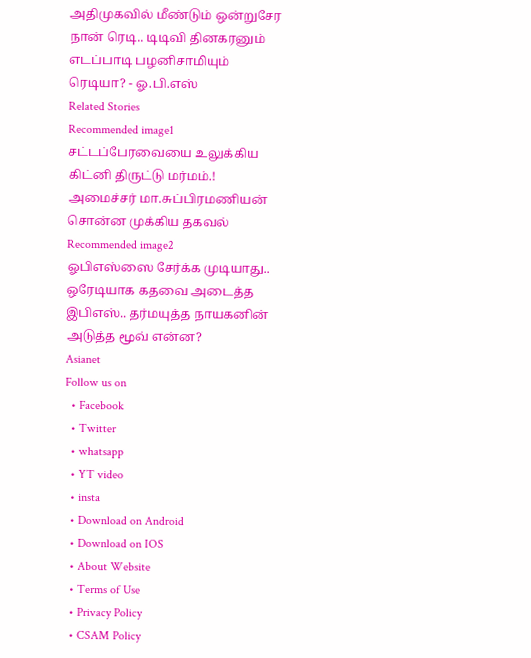அதிமுகவில் மீண்டும் ஒன்றுசேர நான் ரெடி.. டிடிவி தினகரனும் எடப்பாடி பழனிசாமியும் ரெடியா? - ஓ.பி.எஸ்
Related Stories
Recommended image1
சட்டப்பேரவையை உலுக்கிய கிட்னி திருட்டு மர்மம்.! அமைச்சர் மா.சுப்பிரமணியன் சொன்ன முக்கிய தகவல்
Recommended image2
ஓபிஎஸ்ஸை சேர்க்க முடியாது.. ஒரேடியாக கதவை அடைத்த இபிஎஸ்.. தர்மயுத்த நாயகனின் அடுத்த மூவ் என்ன?
Asianet
Follow us on
  • Facebook
  • Twitter
  • whatsapp
  • YT video
  • insta
  • Download on Android
  • Download on IOS
  • About Website
  • Terms of Use
  • Privacy Policy
  • CSAM Policy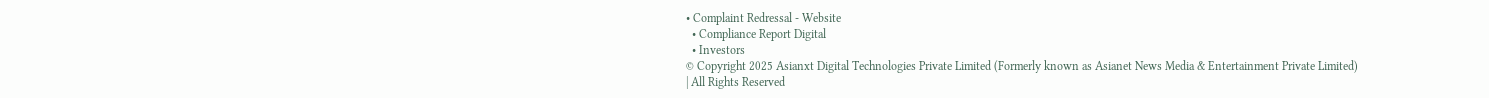• Complaint Redressal - Website
  • Compliance Report Digital
  • Investors
© Copyright 2025 Asianxt Digital Technologies Private Limited (Formerly known as Asianet News Media & Entertainment Private Limited) | All Rights Reserved